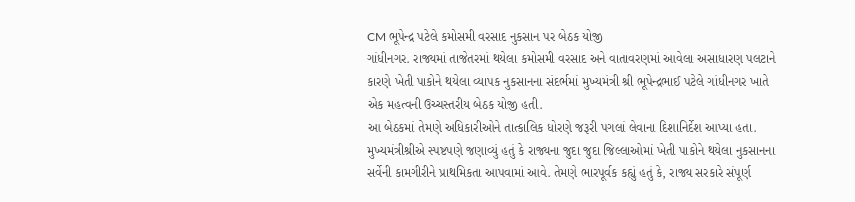CM ભૂપેન્દ્ર પટેલે કમોસમી વરસાદ નુકસાન પર બેઠક યોજી
ગાંધીનગર. રાજ્યમાં તાજેતરમાં થયેલા કમોસમી વરસાદ અને વાતાવરણમાં આવેલા અસાધારણ પલટાને કારણે ખેતી પાકોને થયેલા વ્યાપક નુકસાનના સંદર્ભમાં મુખ્યમંત્રી શ્રી ભૂપેન્દ્રભાઈ પટેલે ગાંધીનગર ખાતે એક મહત્વની ઉચ્ચસ્તરીય બેઠક યોજી હતી.
આ બેઠકમાં તેમણે અધિકારીઓને તાત્કાલિક ધોરણે જરૂરી પગલાં લેવાના દિશાનિર્દેશ આપ્યા હતા.
મુખ્યમંત્રીશ્રીએ સ્પષ્ટપણે જણાવ્યું હતું કે રાજ્યના જુદા જુદા જિલ્લાઓમાં ખેતી પાકોને થયેલા નુકસાનના સર્વેની કામગીરીને પ્રાથમિકતા આપવામાં આવે. તેમણે ભારપૂર્વક કહ્યું હતું કે, રાજ્ય સરકારે સંપૂર્ણ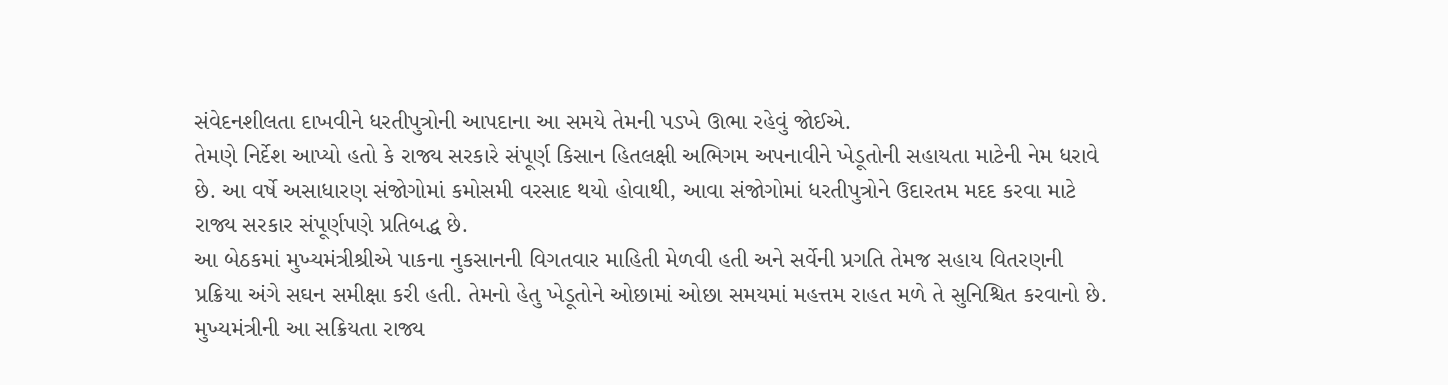સંવેદનશીલતા દાખવીને ધરતીપુત્રોની આપદાના આ સમયે તેમની પડખે ઊભા રહેવું જોઈએ.
તેમણે નિર્દેશ આપ્યો હતો કે રાજ્ય સરકારે સંપૂર્ણ કિસાન હિતલક્ષી અભિગમ અપનાવીને ખેડૂતોની સહાયતા માટેની નેમ ધરાવે છે. આ વર્ષે અસાધારણ સંજોગોમાં કમોસમી વરસાદ થયો હોવાથી, આવા સંજોગોમાં ધરતીપુત્રોને ઉદારતમ મદદ કરવા માટે રાજ્ય સરકાર સંપૂર્ણપણે પ્રતિબદ્ધ છે.
આ બેઠકમાં મુખ્યમંત્રીશ્રીએ પાકના નુકસાનની વિગતવાર માહિતી મેળવી હતી અને સર્વેની પ્રગતિ તેમજ સહાય વિતરણની પ્રક્રિયા અંગે સઘન સમીક્ષા કરી હતી. તેમનો હેતુ ખેડૂતોને ઓછામાં ઓછા સમયમાં મહત્તમ રાહત મળે તે સુનિશ્ચિત કરવાનો છે. મુખ્યમંત્રીની આ સક્રિયતા રાજ્ય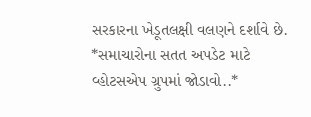સરકારના ખેડૂતલક્ષી વલણને દર્શાવે છે.
*સમાચારોના સતત અપડેટ માટે વ્હોટસએપ ગ્રુપમાં જોડાવો..*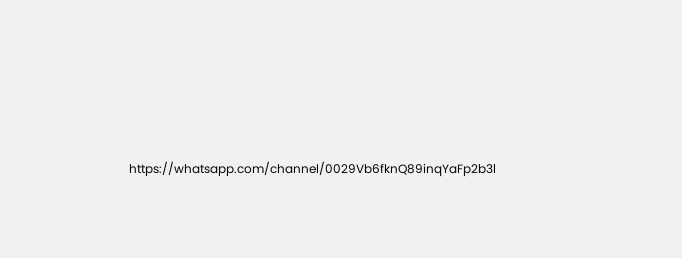https://whatsapp.com/channel/0029Vb6fknQ89inqYaFp2b3l